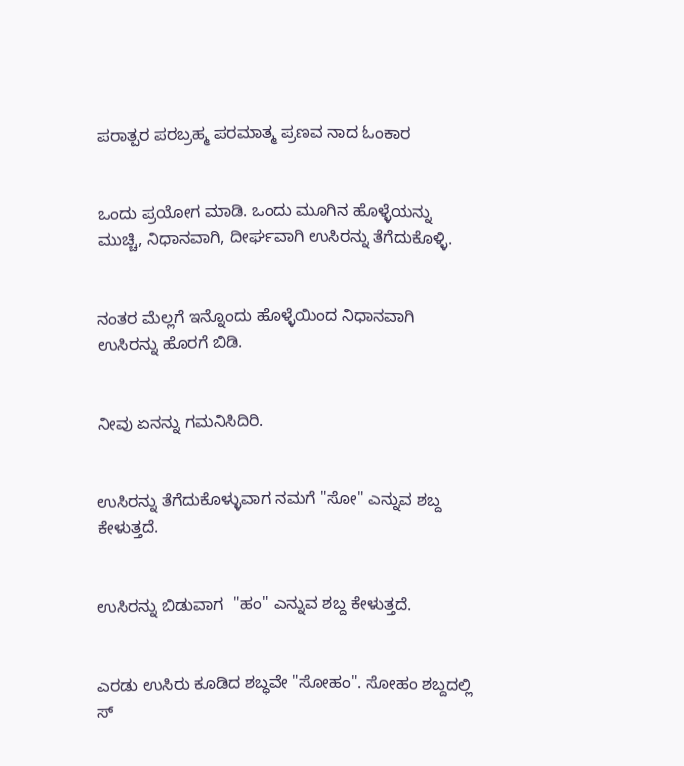ಪರಾತ್ಪರ ಪರಬ್ರಹ್ಮ ಪರಮಾತ್ಮ ಪ್ರಣವ ನಾದ ಓಂಕಾರ


ಒಂದು ಪ್ರಯೋಗ ಮಾಡಿ. ಒಂದು ಮೂಗಿನ ಹೊಳ್ಳೆಯನ್ನು ಮುಚ್ಚಿ, ನಿಧಾನವಾಗಿ, ದೀರ್ಘವಾಗಿ ಉಸಿರನ್ನು ತೆಗೆದುಕೊಳ್ಳಿ.


ನಂತರ ಮೆಲ್ಲಗೆ ಇನ್ನೊಂದು ಹೊಳ್ಳೆಯಿಂದ ನಿಧಾನವಾಗಿ ಉಸಿರನ್ನು ಹೊರಗೆ ಬಿಡಿ.


ನೀವು ಏನನ್ನು ಗಮನಿಸಿದಿರಿ.


ಉಸಿರನ್ನು ತೆಗೆದುಕೊಳ್ಳುವಾಗ ನಮಗೆ "ಸೋ" ಎನ್ನುವ ಶಬ್ದ ಕೇಳುತ್ತದೆ.


ಉಸಿರನ್ನು ಬಿಡುವಾಗ  "ಹಂ" ಎನ್ನುವ ಶಬ್ದ ಕೇಳುತ್ತದೆ.


ಎರಡು ಉಸಿರು ಕೂಡಿದ ಶಬ್ಧವೇ "ಸೋಹಂ". ಸೋಹಂ ಶಬ್ದದಲ್ಲಿ ಸ್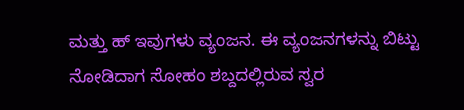ಮತ್ತು ಹ್ ಇವುಗಳು ವ್ಯಂಜನ. ಈ ವ್ಯಂಜನಗಳನ್ನು ಬಿಟ್ಟು ನೋಡಿದಾಗ ಸೋಹಂ ಶಬ್ದದಲ್ಲಿರುವ ಸ್ವರ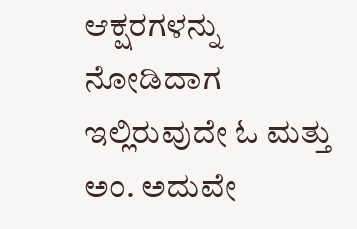ಆಕ್ಷರಗಳನ್ನು ನೋಡಿದಾಗ ಇಲ್ಲಿರುವುದೇ ಓ ಮತ್ತು ಅಂ. ಅದುವೇ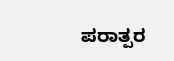ಪರಾತ್ಪರ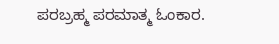ಪರಬ್ರಹ್ಮ ಪರಮಾತ್ಮ ಓಂಕಾರ.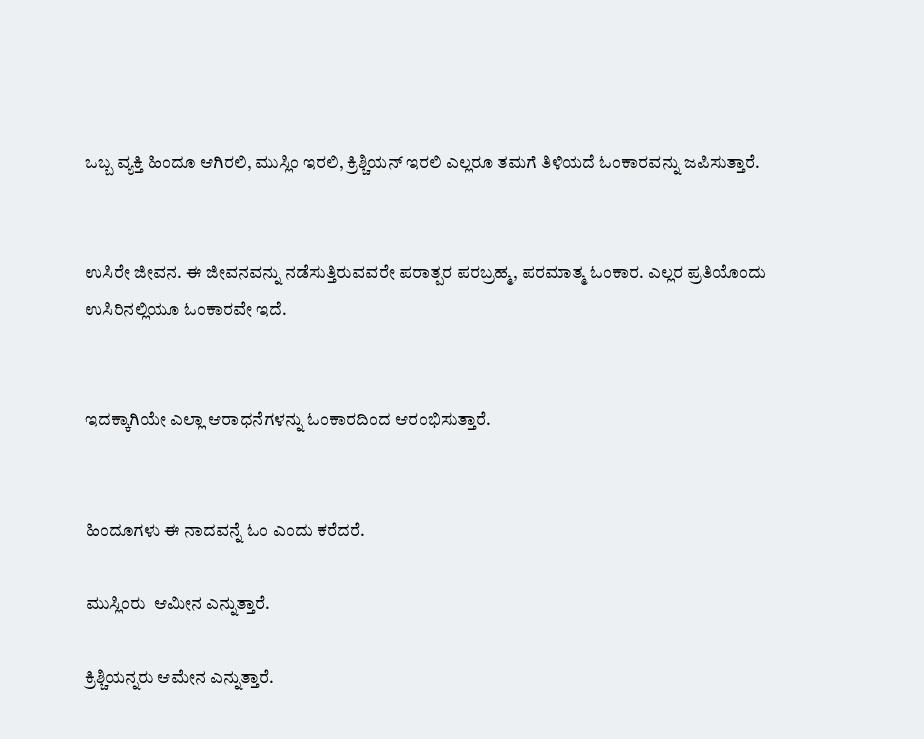ಒಬ್ಬ ವ್ಯಕ್ತಿ ಹಿಂದೂ ಆಗಿರಲಿ, ಮುಸ್ಲಿಂ ಇರಲಿ, ಕ್ರಿಶ್ಚಿಯನ್ ಇರಲಿ ಎಲ್ಲರೂ ತಮಗೆ ತಿಳಿಯದೆ ಓಂಕಾರವನ್ನು ಜಪಿಸುತ್ತಾರೆ.


ಉಸಿರೇ ಜೀವನ. ಈ ಜೀವನವನ್ನು ನಡೆಸುತ್ತಿರುವವರೇ ಪರಾತ್ಪರ ಪರಬ್ರಹ್ಮ, ಪರಮಾತ್ಮ ಓಂಕಾರ. ಎಲ್ಲರ ಪ್ರತಿಯೊಂದು ಉಸಿರಿನಲ್ಲಿಯೂ ಓಂಕಾರವೇ ಇದೆ.


ಇದಕ್ಕಾಗಿಯೇ ಎಲ್ಲಾ ಆರಾಧನೆಗಳನ್ನು ಓಂಕಾರದಿಂದ ಆರಂಭಿಸುತ್ತಾರೆ.


ಹಿಂದೂಗಳು ಈ ನಾದವನ್ನೆ ಓಂ ಎಂದು ಕರೆದರೆ.

ಮುಸ್ಲಿಂರು  ಆಮೀನ ಎನ್ನುತ್ತಾರೆ.

ಕ್ರಿಶ್ಚಿಯನ್ನರು ಆಮೇನ ಎನ್ನುತ್ತಾರೆ.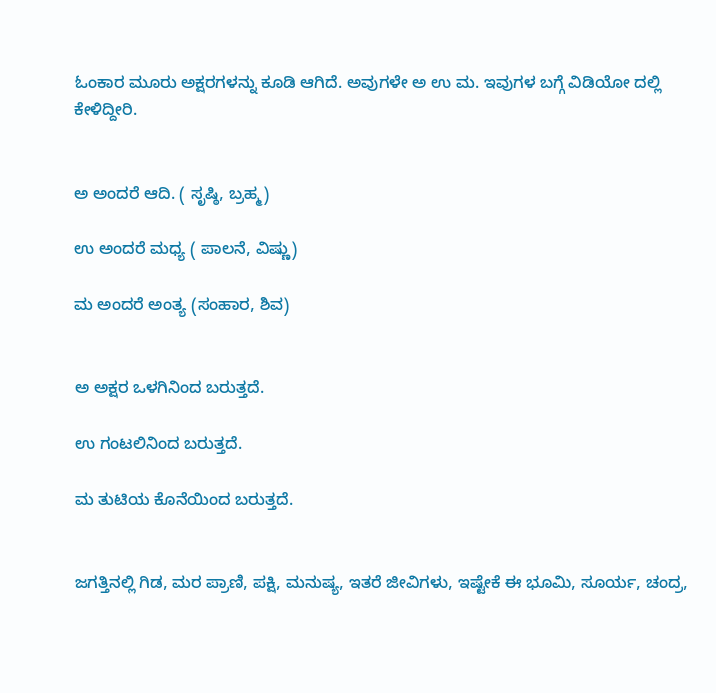ಓಂಕಾರ ಮೂರು ಅಕ್ಷರಗಳನ್ನು ಕೂಡಿ ಆಗಿದೆ. ಅವುಗಳೇ ಅ ಉ ಮ. ಇವುಗಳ ಬಗ್ಗೆ ವಿಡಿಯೋ ದಲ್ಲಿ ಕೇಳಿದ್ದೀರಿ.


ಅ ಅಂದರೆ ಆದಿ. ( ಸೃಷ್ಠಿ, ಬ್ರಹ್ಮ)

ಉ ಅಂದರೆ ಮಧ್ಯ ( ಪಾಲನೆ, ವಿಷ್ಣು)

ಮ ಅಂದರೆ ಅಂತ್ಯ (ಸಂಹಾರ, ಶಿವ)


ಅ ಅಕ್ಷರ ಒಳಗಿನಿಂದ ಬರುತ್ತದೆ.

ಉ ಗಂಟಲಿನಿಂದ ಬರುತ್ತದೆ.

ಮ ತುಟಿಯ ಕೊನೆಯಿಂದ ಬರುತ್ತದೆ.


ಜಗತ್ತಿನಲ್ಲಿ ಗಿಡ, ಮರ ಪ್ರಾಣಿ, ಪಕ್ಷಿ, ಮನುಷ್ಯ, ಇತರೆ ಜೀವಿಗಳು, ಇಷ್ಟೇಕೆ ಈ ಭೂಮಿ, ಸೂರ್ಯ, ಚಂದ್ರ,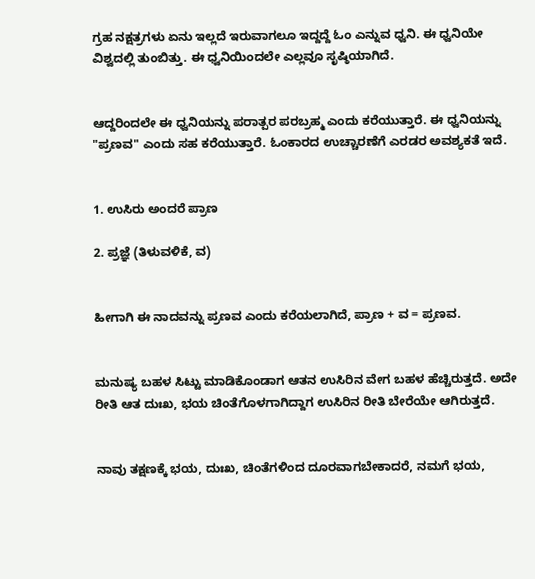ಗ್ರಹ ನಕ್ಷತ್ರಗಳು ಏನು ಇಲ್ಲದೆ ಇರುವಾಗಲೂ ಇದ್ದದ್ದೆ ಓಂ ಎನ್ನುವ ಧ್ವನಿ. ಈ ಧ್ವನಿಯೇ ವಿಶ್ವದಲ್ಲಿ ತುಂಬಿತ್ತು. ಈ ಧ್ವನಿಯಿಂದಲೇ ಎಲ್ಲವೂ ಸೃಷ್ಠಿಯಾಗಿದೆ.


ಆದ್ದರಿಂದಲೇ ಈ ಧ್ವನಿಯನ್ನು ಪರಾತ್ಪರ ಪರಬ್ರಹ್ಮ ಎಂದು ಕರೆಯುತ್ತಾರೆ. ಈ ಧ್ವನಿಯನ್ನು "ಪ್ರಣವ" ಎಂದು ಸಹ ಕರೆಯುತ್ತಾರೆ. ಓಂಕಾರದ ಉಚ್ಚಾರಣೆಗೆ ಎರಡರ ಅವಶ್ಯಕತೆ ಇದೆ.


1. ಉಸಿರು ಅಂದರೆ ಪ್ರಾಣ

2. ಪ್ರಜ್ಞೆ (ತಿಳುವಳಿಕೆ, ವ)


ಹೀಗಾಗಿ ಈ ನಾದವನ್ನು ಪ್ರಣವ ಎಂದು ಕರೆಯಲಾಗಿದೆ, ಪ್ರಾಣ + ವ = ಪ್ರಣವ.


ಮನುಷ್ಯ ಬಹಳ ಸಿಟ್ಟು ಮಾಡಿಕೊಂಡಾಗ ಆತನ ಉಸಿರಿನ ವೇಗ ಬಹಳ ಹೆಚ್ಚಿರುತ್ತದೆ. ಅದೇ ರೀತಿ ಆತ ದುಃಖ, ಭಯ ಚಿಂತೆಗೊಳಗಾಗಿದ್ದಾಗ ಉಸಿರಿನ ರೀತಿ ಬೇರೆಯೇ ಆಗಿರುತ್ತದೆ.


ನಾವು ತಕ್ಷಣಕ್ಕೆ ಭಯ, ದುಃಖ, ಚಿಂತೆಗಳಿಂದ ದೂರವಾಗಬೇಕಾದರೆ, ನಮಗೆ ಭಯ,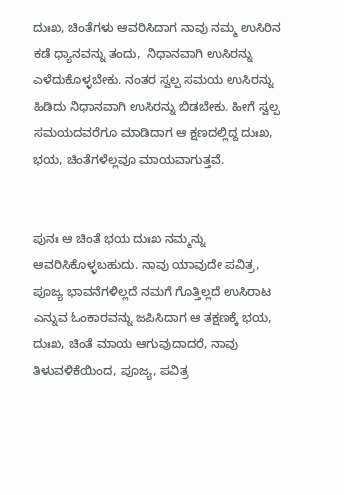ದುಃಖ, ಚಿಂತೆಗಳು ಆವರಿಸಿದಾಗ ನಾವು ನಮ್ಮ ಉಸಿರಿನ ಕಡೆ ಧ್ಯಾನವನ್ನು ತಂದು,  ನಿಧಾನವಾಗಿ ಉಸಿರನ್ನು ಎಳೆದುಕೊಳ್ಳಬೇಕು. ನಂತರ ಸ್ವಲ್ಪ ಸಮಯ ಉಸಿರನ್ನು ಹಿಡಿದು ನಿಧಾನವಾಗಿ ಉಸಿರನ್ನು ಬಿಡಬೇಕು. ಹೀಗೆ ಸ್ವಲ್ಪ ಸಮಯದವರೆಗೂ ಮಾಡಿದಾಗ ಆ ಕ್ಷಣದಲ್ಲಿದ್ದ ದುಃಖ, ಭಯ, ಚಿಂತೆಗಳೆಲ್ಲವೂ ಮಾಯವಾಗುತ್ತವೆ.


ಪುನಃ ಆ ಚಿಂತೆ ಭಯ ದುಃಖ ನಮ್ಮನ್ನು ಆವರಿಸಿಕೊಳ್ಳಬಹುದು. ನಾವು ಯಾವುದೇ ಪವಿತ್ರ, ಪೂಜ್ಯ ಭಾವನೆಗಳಿಲ್ಲದೆ ನಮಗೆ ಗೊತ್ತಿಲ್ಲದೆ ಉಸಿರಾಟ ಎನ್ನುವ ಓಂಕಾರವನ್ನು ಜಪಿಸಿದಾಗ ಆ ತಕ್ಷಣಕ್ಕೆ ಭಯ, ದುಃಖ, ಚಿಂತೆ ಮಾಯ ಆಗುವುದಾದರೆ, ನಾವು ತಿಳುವಳಿಕೆಯಿಂದ, ಪೂಜ್ಯ, ಪವಿತ್ರ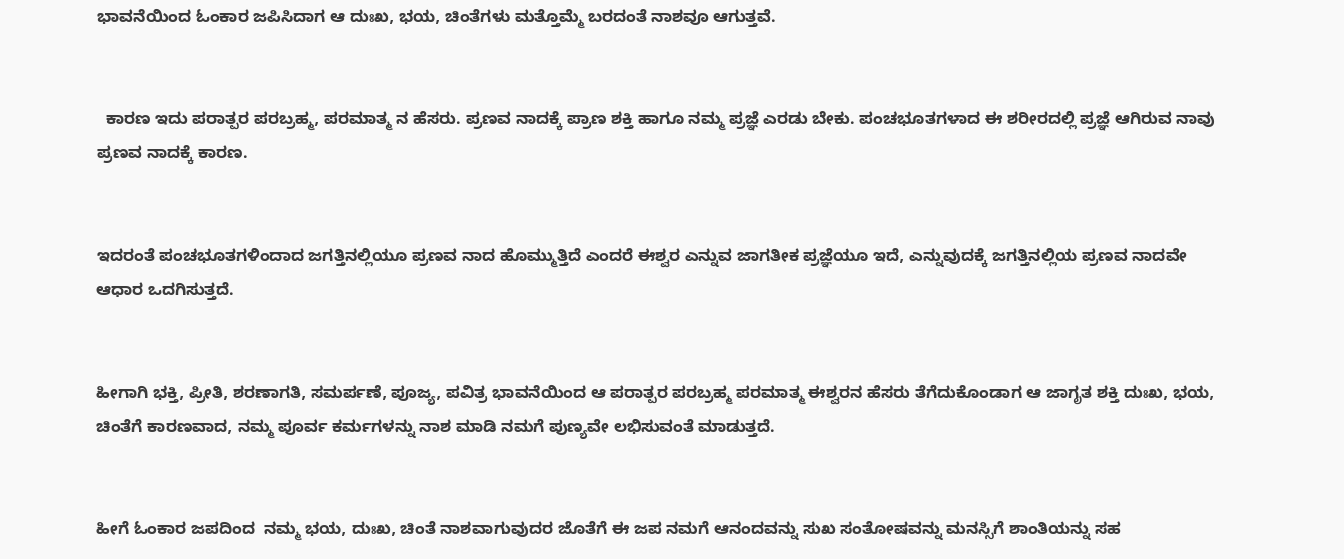ಭಾವನೆಯಿಂದ ಓಂಕಾರ ಜಪಿಸಿದಾಗ ಆ ದುಃಖ, ಭಯ, ಚಿಂತೆಗಳು ಮತ್ತೊಮ್ಮೆ ಬರದಂತೆ ನಾಶವೂ ಆಗುತ್ತವೆ.


  ಕಾರಣ ಇದು ಪರಾತ್ಪರ ಪರಬ್ರಹ್ಮ, ಪರಮಾತ್ಮ ನ ಹೆಸರು. ಪ್ರಣವ ನಾದಕ್ಕೆ ಪ್ರಾಣ ಶಕ್ತಿ ಹಾಗೂ ನಮ್ಮ ಪ್ರಜ್ಞೆ ಎರಡು ಬೇಕು. ಪಂಚಭೂತಗಳಾದ ಈ ಶರೀರದಲ್ಲಿ ಪ್ರಜ್ಞೆ ಆಗಿರುವ ನಾವು ಪ್ರಣವ ನಾದಕ್ಕೆ ಕಾರಣ.


ಇದರಂತೆ ಪಂಚಭೂತಗಳಿಂದಾದ ಜಗತ್ತಿನಲ್ಲಿಯೂ ಪ್ರಣವ ನಾದ ಹೊಮ್ಮುತ್ತಿದೆ ಎಂದರೆ ಈಶ್ವರ ಎನ್ನುವ ಜಾಗತೀಕ ಪ್ರಜ್ಞೆಯೂ ಇದೆ, ಎನ್ನುವುದಕ್ಕೆ ಜಗತ್ತಿನಲ್ಲಿಯ ಪ್ರಣವ ನಾದವೇ ಆಧಾರ ಒದಗಿಸುತ್ತದೆ.


ಹೀಗಾಗಿ ಭಕ್ತಿ, ಪ್ರೀತಿ, ಶರಣಾಗತಿ, ಸಮರ್ಪಣೆ, ಪೂಜ್ಯ, ಪವಿತ್ರ ಭಾವನೆಯಿಂದ ಆ ಪರಾತ್ಪರ ಪರಬ್ರಹ್ಮ ಪರಮಾತ್ಮ ಈಶ್ವರನ ಹೆಸರು ತೆಗೆದುಕೊಂಡಾಗ ಆ ಜಾಗೃತ ಶಕ್ತಿ ದುಃಖ, ಭಯ, ಚಿಂತೆಗೆ ಕಾರಣವಾದ, ನಮ್ಮ ಪೂರ್ವ ಕರ್ಮಗಳನ್ನು ನಾಶ ಮಾಡಿ ನಮಗೆ ಪುಣ್ಯವೇ ಲಭಿಸುವಂತೆ ಮಾಡುತ್ತದೆ.


ಹೀಗೆ ಓಂಕಾರ ಜಪದಿಂದ  ನಮ್ಮ ಭಯ, ದುಃಖ, ಚಿಂತೆ ನಾಶವಾಗುವುದರ ಜೊತೆಗೆ ಈ ಜಪ ನಮಗೆ ಆನಂದವನ್ನು ಸುಖ ಸಂತೋಷವನ್ನು ಮನಸ್ಸಿಗೆ ಶಾಂತಿಯನ್ನು ಸಹ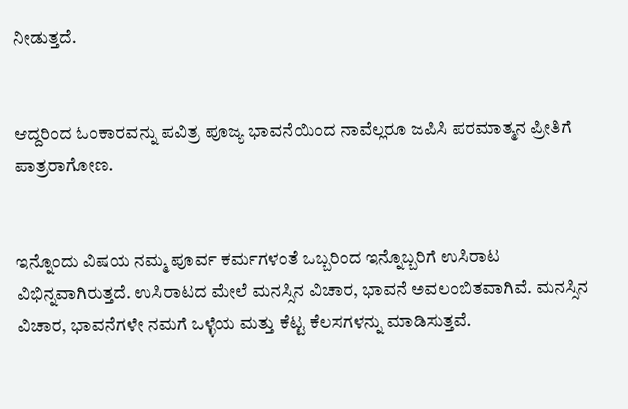ನೀಡುತ್ತದೆ.


ಆದ್ದರಿಂದ ಓಂಕಾರವನ್ನು ಪವಿತ್ರ ಪೂಜ್ಯ ಭಾವನೆಯಿಂದ ನಾವೆಲ್ಲರೂ ಜಪಿಸಿ ಪರಮಾತ್ಮನ ಪ್ರೀತಿಗೆ ಪಾತ್ರರಾಗೋಣ.


ಇನ್ನೊಂದು ವಿಷಯ ನಮ್ಮ ಪೂರ್ವ ಕರ್ಮಗಳಂತೆ ಒಬ್ಬರಿಂದ ಇನ್ನೊಬ್ಬರಿಗೆ ಉಸಿರಾಟ ವಿಭಿನ್ನವಾಗಿರುತ್ತದೆ. ಉಸಿರಾಟದ ಮೇಲೆ ಮನಸ್ಸಿನ ವಿಚಾರ, ಭಾವನೆ ಅವಲಂಬಿತವಾಗಿವೆ. ಮನಸ್ಸಿನ ವಿಚಾರ, ಭಾವನೆಗಳೇ ನಮಗೆ ಒಳ್ಳೆಯ ಮತ್ತು ಕೆಟ್ಟ ಕೆಲಸಗಳನ್ನು ಮಾಡಿಸುತ್ತವೆ.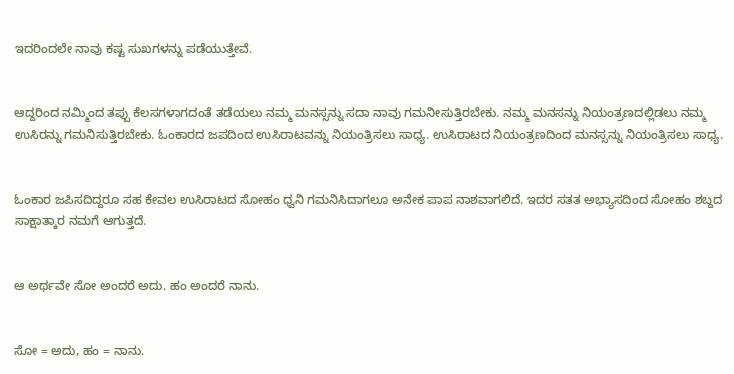ಇದರಿಂದಲೇ ನಾವು ಕಷ್ಟ ಸುಖಗಳನ್ನು ಪಡೆಯುತ್ತೇವೆ.


ಆದ್ದರಿಂದ ನಮ್ಮಿಂದ ತಪ್ಪು ಕೆಲಸಗಳಾಗದಂತೆ ತಡೆಯಲು ನಮ್ಮ ಮನಸ್ಸನ್ನು ಸದಾ ನಾವು ಗಮನೀಸುತ್ತಿರಬೇಕು. ನಮ್ಮ ಮನಸನ್ನು ನಿಯಂತ್ರಣದಲ್ಲಿಡಲು ನಮ್ಮ ಉಸಿರನ್ನು ಗಮನಿಸುತ್ತಿರಬೇಕು. ಓಂಕಾರದ ಜಪದಿಂದ ಉಸಿರಾಟವನ್ನು ನಿಯಂತ್ರಿಸಲು ಸಾಧ್ಯ. ಉಸಿರಾಟದ ನಿಯಂತ್ರಣದಿಂದ ಮನಸ್ಸನ್ನು ನಿಯಂತ್ರಿಸಲು ಸಾಧ್ಯ.


ಓಂಕಾರ ಜಪಿಸದಿದ್ದರೂ ಸಹ ಕೇವಲ ಉಸಿರಾಟದ ಸೋಹಂ ಧ್ವನಿ ಗಮನಿಸಿದಾಗಲೂ ಅನೇಕ ಪಾಪ ನಾಶವಾಗಲಿದೆ. ಇದರ ಸತತ ಅಭ್ಯಾಸದಿಂದ ಸೋಹಂ ಶಬ್ದದ ಸಾಕ್ಷಾತ್ಕಾರ ನಮಗೆ ಆಗುತ್ತದೆ.


ಆ ಅರ್ಥವೇ ಸೋ ಅಂದರೆ ಅದು. ಹಂ ಅಂದರೆ ನಾನು.


ಸೋ = ಅದು, ಹಂ = ನಾನು.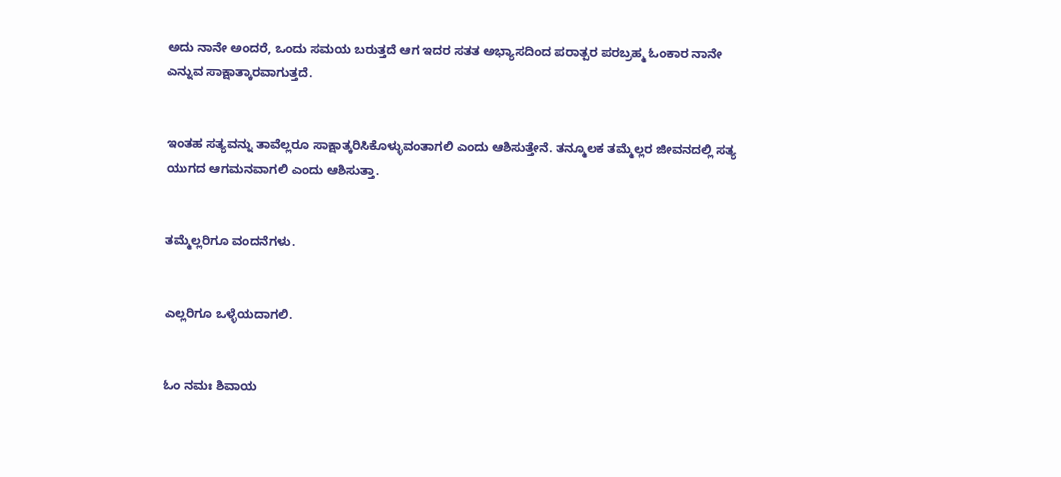ಅದು ನಾನೇ ಅಂದರೆ, ಒಂದು ಸಮಯ ಬರುತ್ತದೆ ಆಗ ಇದರ ಸತತ ಅಭ್ಯಾಸದಿಂದ ಪರಾತ್ಪರ ಪರಬ್ರಹ್ಮ ಓಂಕಾರ ನಾನೇ ಎನ್ನುವ ಸಾಕ್ಷಾತ್ಕಾರವಾಗುತ್ತದೆ.


ಇಂತಹ ಸತ್ಯವನ್ನು ತಾವೆಲ್ಲರೂ ಸಾಕ್ಷಾತ್ಕರಿಸಿಕೊಳ್ಳುವಂತಾಗಲಿ ಎಂದು ಆಶಿಸುತ್ತೇನೆ. ತನ್ಮೂಲಕ ತಮ್ಮೆಲ್ಲರ ಜೀವನದಲ್ಲಿ ಸತ್ಯ ಯುಗದ ಆಗಮನವಾಗಲಿ ಎಂದು ಆಶಿಸುತ್ತಾ.


ತಮ್ಮೆಲ್ಲರಿಗೂ ವಂದನೆಗಳು.


ಎಲ್ಲರಿಗೂ ಒಳ್ಳೆಯದಾಗಲಿ.


ಓಂ ನಮಃ ಶಿವಾಯ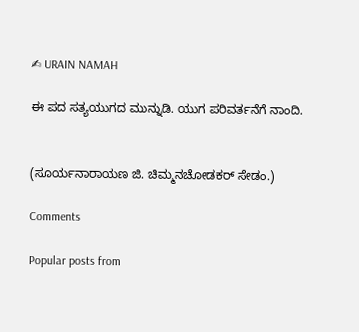✍ URAIN NAMAH

ಈ ಪದ ಸತ್ಯಯುಗದ ಮುನ್ನುಡಿ. ಯುಗ ಪರಿವರ್ತನೆಗೆ ನಾಂದಿ.


(ಸೂರ್ಯನಾರಾಯಣ ಜಿ. ಚಿಮ್ಮನಚೋಡಕರ್ ಸೇಡಂ.)

Comments

Popular posts from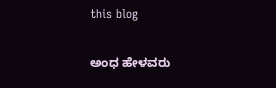this blog

ಅಂಧ ಹೇಳವರು